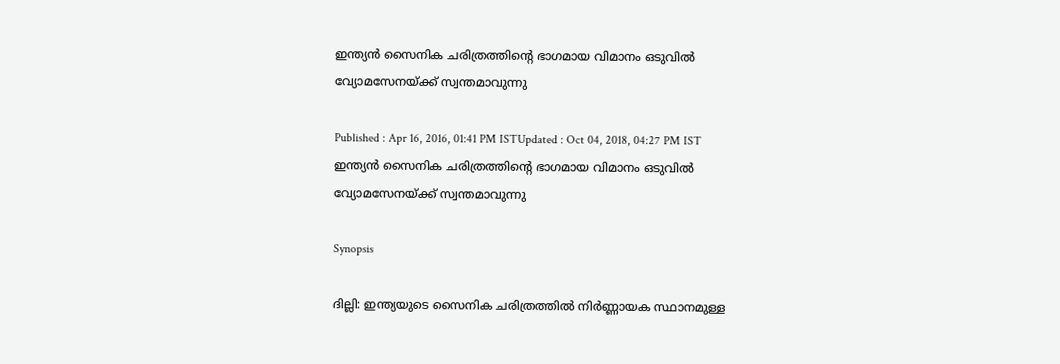ഇന്ത്യന്‍ സൈനിക ചരിത്രത്തിന്റെ ഭാഗമായ വിമാനം ഒടുവില്‍ വ്യോമസേനയ്ക്ക് സ്വന്തമാവുന്നു

Published : Apr 16, 2016, 01:41 PM ISTUpdated : Oct 04, 2018, 04:27 PM IST
ഇന്ത്യന്‍ സൈനിക ചരിത്രത്തിന്റെ ഭാഗമായ വിമാനം ഒടുവില്‍ വ്യോമസേനയ്ക്ക് സ്വന്തമാവുന്നു

Synopsis

ദില്ലി: ഇന്ത്യയുടെ സൈനിക ചരിത്രത്തില്‍ നിര്‍ണ്ണായക സ്ഥാനമുള്ള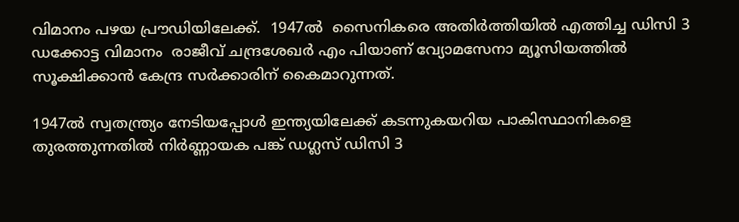വിമാനം പഴയ പ്രൗഡിയിലേക്ക്.  1947ല്‍  സൈനികരെ അതിര്‍ത്തിയില്‍ എത്തിച്ച ഡിസി 3 ഡക്കോട്ട വിമാനം  രാജീവ് ചന്ദ്രശേഖര്‍ എം പിയാണ് വ്യോമസേനാ മ്യൂസിയത്തില്‍ സൂക്ഷിക്കാന്‍ കേന്ദ്ര സര്‍ക്കാരിന് കൈമാറുന്നത്.

1947ല്‍ സ്വതന്ത്ര്യം നേടിയപ്പോള്‍ ഇന്ത്യയിലേക്ക് കടന്നുകയറിയ പാകിസ്ഥാനികളെ തുരത്തുന്നതില്‍ നിര്‍ണ്ണായക പങ്ക് ഡഗ്ലസ് ഡിസി 3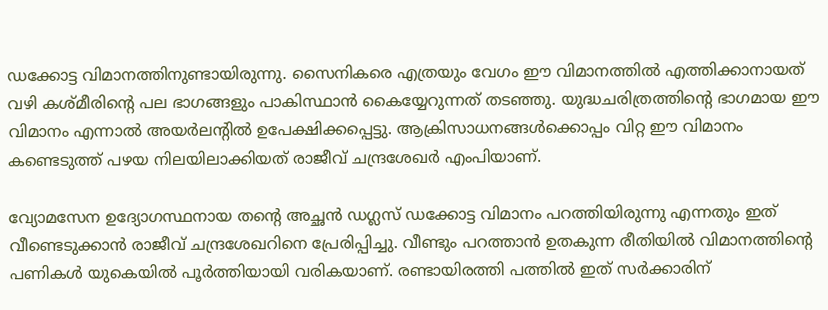ഡക്കോട്ട വിമാനത്തിനുണ്ടായിരുന്നു. സൈനികരെ എത്രയും വേഗം ഈ വിമാനത്തില്‍ എത്തിക്കാനായത് വഴി കശ്‍മീരിന്റെ പല ഭാഗങ്ങളും പാകിസ്ഥാന്‍ കൈയ്യേറുന്നത് തടഞ്ഞു. യുദ്ധചരിത്രത്തിന്റെ ഭാഗമായ ഈ വിമാനം എന്നാല്‍ അയര്‍ലന്റില്‍ ഉപേക്ഷിക്കപ്പെട്ടു. ആക്രിസാധനങ്ങള്‍ക്കൊപ്പം വിറ്റ ഈ വിമാനം കണ്ടെടുത്ത് പഴയ നിലയിലാക്കിയത് രാജീവ് ചന്ദ്രശേഖര്‍ എംപിയാണ്.

വ്യോമസേന ഉദ്യോഗസ്ഥനായ തന്റെ അച്ഛന്‍ ഡഗ്ലസ് ഡക്കോട്ട വിമാനം പറത്തിയിരുന്നു എന്നതും ഇത് വീണ്ടെടുക്കാന്‍ രാജീവ് ചന്ദ്രശേഖറിനെ പ്രേരിപ്പിച്ചു. വീണ്ടും പറത്താന്‍ ഉതകുന്ന രീതിയില്‍ വിമാനത്തിന്റെ പണികള്‍ യുകെയില്‍ പൂര്‍ത്തിയായി വരികയാണ്. രണ്ടായിരത്തി പത്തില്‍ ഇത് സര്‍ക്കാരിന്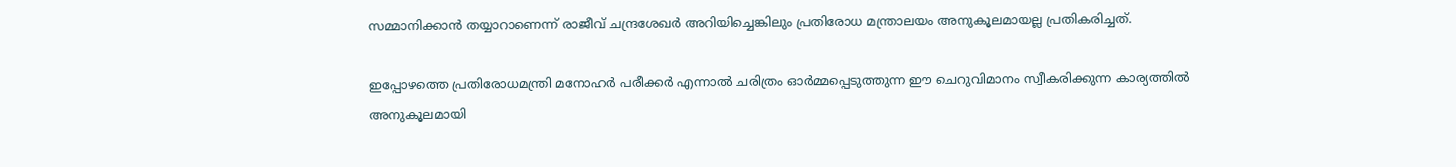സമ്മാനിക്കാന്‍ തയ്യാറാണെന്ന് രാജീവ് ചന്ദ്രശേഖര്‍ അറിയിച്ചെങ്കിലും പ്രതിരോധ മന്ത്രാലയം അനുകൂലമായല്ല പ്രതികരിച്ചത്.

ഇപ്പോഴത്തെ പ്രതിരോധമന്ത്രി മനോഹര്‍ പരീക്കര്‍ എന്നാല്‍ ചരിത്രം ഓര്‍മ്മപ്പെടുത്തുന്ന ഈ ചെറുവിമാനം സ്വീകരിക്കുന്ന കാര്യത്തില്‍ അനുകൂലമായി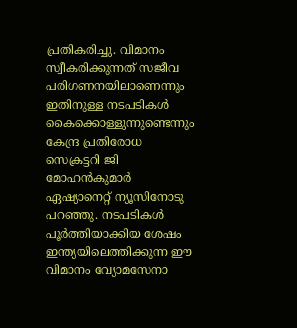പ്രതികരിച്ചു. വിമാനം സ്വീകരിക്കുന്നത് സജീവ പരിഗണനയിലാണെന്നും ഇതിനുള്ള നടപടികള്‍ കൈക്കൊള്ളുന്നുണ്ടെന്നും കേന്ദ്ര പ്രതിരോധ സെക്രട്ടറി ജി മോഹന്‍കുമാര്‍ ഏഷ്യാനെറ്റ് ന്യൂസിനോടു പറഞ്ഞു. നടപടികള്‍ പൂര്‍ത്തിയാക്കിയ ശേഷം ഇന്ത്യയിലെത്തിക്കുന്ന ഈ വിമാനം വ്യോമസേനാ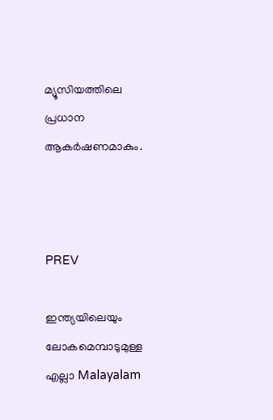മ്യൂസിയത്തിലെ പ്രധാന ആകര്‍ഷണമാകും.



PREV

ഇന്ത്യയിലെയും ലോകമെമ്പാടുമുള്ള എല്ലാ Malayalam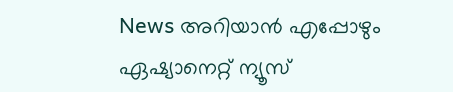News അറിയാൻ എപ്പോഴും ഏഷ്യാനെറ്റ് ന്യൂസ്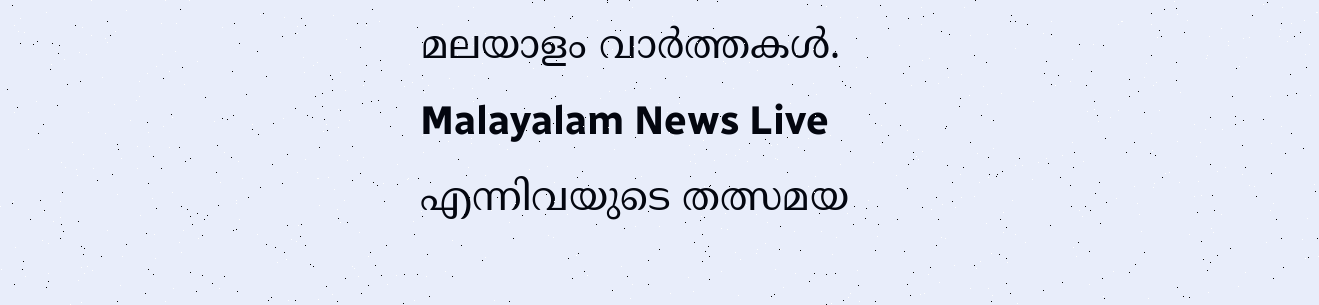മലയാളം വാർത്തകൾ. Malayalam News Live എന്നിവയുടെ തത്സമയ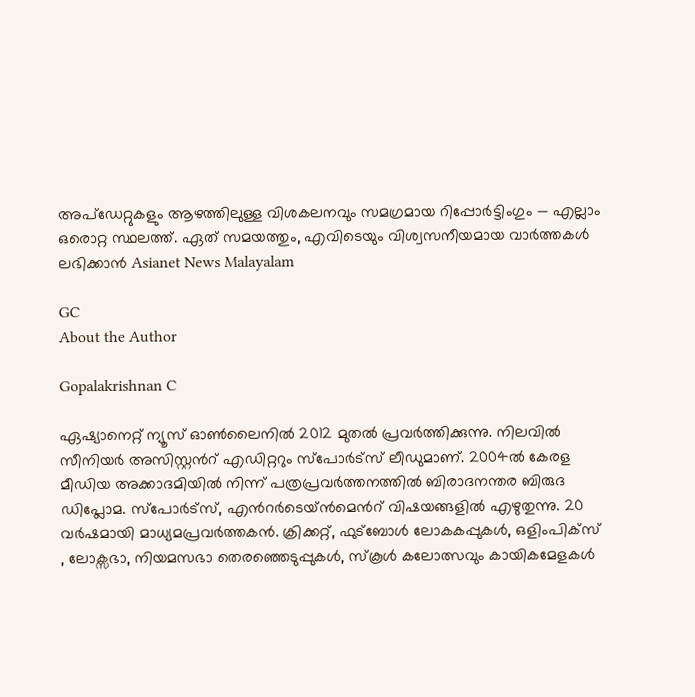അപ്‌ഡേറ്റുകളും ആഴത്തിലുള്ള വിശകലനവും സമഗ്രമായ റിപ്പോർട്ടിംഗും — എല്ലാം ഒരൊറ്റ സ്ഥലത്ത്. ഏത് സമയത്തും, എവിടെയും വിശ്വസനീയമായ വാർത്തകൾ ലഭിക്കാൻ Asianet News Malayalam

GC
About the Author

Gopalakrishnan C

ഏഷ്യാനെറ്റ് ന്യൂസ് ഓണ്‍ലൈനില്‍ 2012 മുതല്‍ പ്രവര്‍ത്തിക്കുന്നു. നിലവില്‍ സീനിയര്‍ അസിസ്റ്റന്‍റ് എഡിറ്ററും സ്പോർട്സ് ലീഡുമാണ്. 2004ൽ കേരള മീഡിയ അക്കാദമിയില്‍ നിന്ന് പത്രപ്രവര്‍ത്തനത്തില്‍ ബിരാദനന്തര ബിരുദ ഡിപ്ലോമ. സ്പോര്‍ട്സ്, എന്‍റര്‍ടെയ്ൻമെന്‍റ് വിഷയങ്ങളില്‍ എഴുതുന്നു. 20 വര്‍ഷമായി മാധ്യമപ്രവര്‍ത്തകൻ. ക്രിക്കറ്റ്, ഫുട്ബോള്‍ ലോകകപ്പുകൾ, ഒളിംപിക്സ് , ലോക്സഭാ, നിയമസഭാ തെരഞ്ഞെടുപ്പുകള്‍, സ്കൂള്‍ കലോത്സവും കായികമേളകള്‍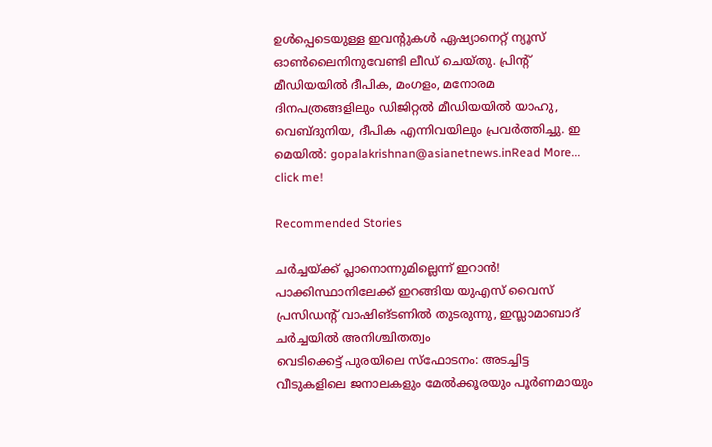ഉള്‍പ്പെടെയുള്ള ഇവന്‍റുകള്‍ ഏഷ്യാനെറ്റ് ന്യൂസ് ഓണ്‍ലൈനിനുവേണ്ടി ലീഡ് ചെയ്തു. പ്രിന്‍റ് മീഡിയയില്‍ ദീപിക, മംഗളം, മനോരമ ദിനപത്രങ്ങളിലും ഡിജിറ്റൽ മീഡിയയില്‍ യാഹു, വെബ്ദുനിയ, ദീപിക എന്നിവയിലും പ്രവര്‍ത്തിച്ചു. ഇ മെയില്‍: gopalakrishnan@asianetnews.inRead More...
click me!

Recommended Stories

ചര്‍ച്ചയ്ക്ക് പ്ലാനൊന്നുമില്ലെന്ന് ഇറാൻ! പാക്കിസ്ഥാനിലേക്ക് ഇറങ്ങിയ യുഎസ് വൈസ് പ്രസിഡന്റ് വാഷിങ്ടണിൽ തുടരുന്നു, ഇസ്ലാമാബാദ് ചർച്ചയിൽ അനിശ്ചിതത്വം
വെടിക്കെട്ട് പുരയിലെ സ്ഫോടനം: അടച്ചിട്ട വീടുകളിലെ ജനാലകളും മേൽക്കൂരയും പൂർണമായും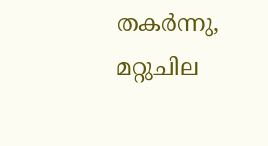തകർന്നു, മറ്റുചില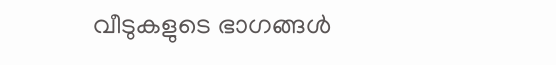വീടുകളുടെ ഭാഗങ്ങൾ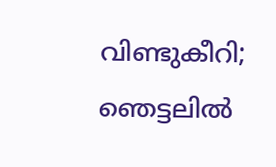വിണ്ടുകീറി; ഞെട്ടലിൽ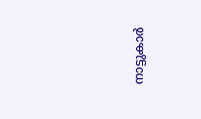നാട്ടുകാർ